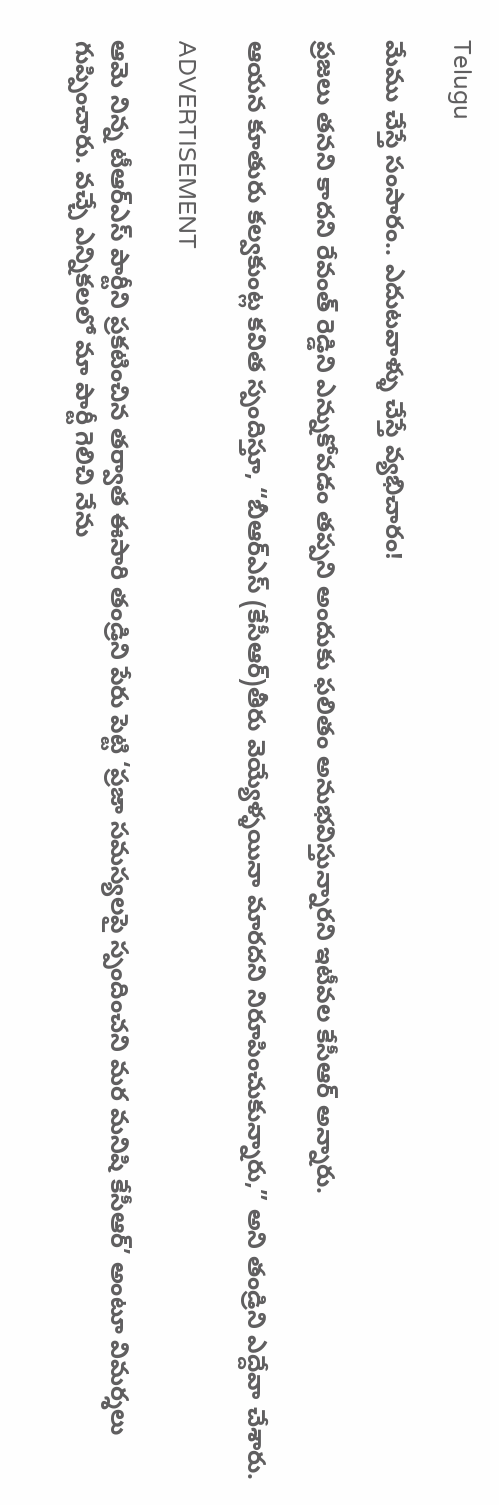Telugu

మేము చేస్తే సంసారం.. ఎదుటవాళ్ళు చేస్తే వ్యభిచారం!

ప్రజలు తనని కాదని రేవంత్ రెడ్డిని ఎన్నుకోవడం తప్పని అందుకు ఫలితం అనుభవిస్తున్నారని ఇటీవల కేసీఆర్‌ అన్నారు.

ఆయన కూతురు కల్వకుంట్ల కవిత స్పందిస్తూ, “బీఆర్ఎస్‌ (కేసీఆర్‌)తీరు వెయ్యేళ్ళయినా మారదని నిరూపించుకున్నారు,” అని తండ్రిని ఎద్దేవా చేశారు.

ADVERTISEMENT

ఆమె నిన్న టీఆర్ఎస్‌ పార్టీని ప్రకటించిన తర్వాత ఈసారి తండ్రిని పేరు పెట్టి ‘ప్రజా సమస్యలపై స్పందించని మర మనిషి కేసీఆర్‌’ అంటూ విమర్శలు గుప్పించారు. వచ్చే ఎన్నికలలో మా పార్టీ గెలిచి నేను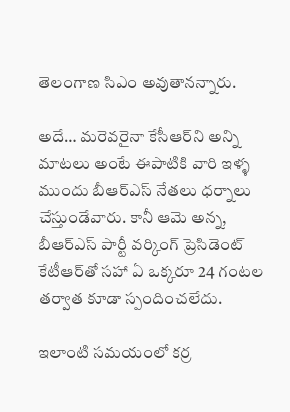తెలంగాణ సిఎం అవుతానన్నారు.

అదే… మరెవరైనా కేసీఆర్‌ని అన్ని మాటలు అంటే ఈపాటికి వారి ఇళ్ళ ముందు బీఆర్ఎస్‌ నేతలు ధర్నాలు చేస్తుండేవారు. కానీ ఆమె అన్న, బీఆర్ఎస్‌ పార్టీ వర్కింగ్ ప్రెసిడెంట్ కేటీఆర్‌తో సహా ఏ ఒక్కరూ 24 గంటల తర్వాత కూడా స్పందించలేదు.

ఇలాంటి సమయంలో కర్ర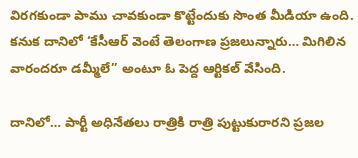విరగకుండా పాము చావకుండా కొట్టేందుకు సొంత మీడియా ఉంది. కనుక దానిలో ‘కేసీఆర్‌ వెంటే తెలంగాణ ప్రజలున్నారు… మిగిలిన వారందరూ డమ్మీలే” అంటూ ఓ పెద్ద ఆర్టికల్ వేసింది.

దానిలో… పార్టీ అధినేతలు రాత్రికి రాత్రి పుట్టుకురారని ప్రజల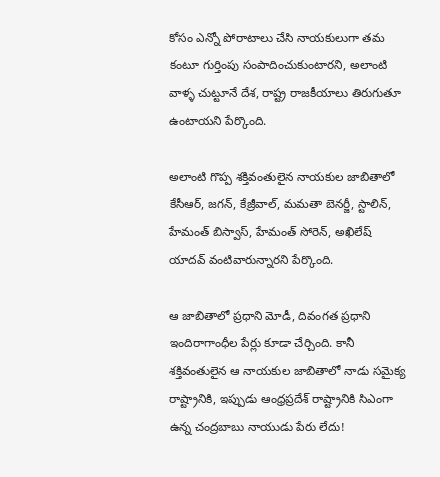కోసం ఎన్నో పోరాటాలు చేసి నాయకులుగా తమ కంటూ గుర్తింపు సంపాదించుకుంటారని, అలాంటి వాళ్ళ చుట్టూనే దేశ, రాష్ట్ర రాజకీయాలు తిరుగుతూ ఉంటాయని పేర్కొంది.

అలాంటి గొప్ప శక్తివంతులైన నాయకుల జాబితాలో కేసీఆర్‌, జగన్‌, కేజ్రీవాల్, మమతా బెనర్జీ, స్టాలిన్, హేమంత్ బిస్వాస్, హేమంత్ సోరెన్, అఖిలేష్ యాదవ్ వంటివారున్నారని పేర్కొంది.

ఆ జాబితాలో ప్రధాని మోడీ, దివంగత ప్రధాని ఇందిరాగాంధీల పేర్లు కూడా చేర్చింది. కానీ శక్తివంతులైన ఆ నాయకుల జాబితాలో నాడు సమైక్య రాష్ట్రానికి, ఇప్పుడు ఆంధ్రప్రదేశ్‌ రాష్ట్రానికి సిఎంగా ఉన్న చంద్రబాబు నాయుడు పేరు లేదు!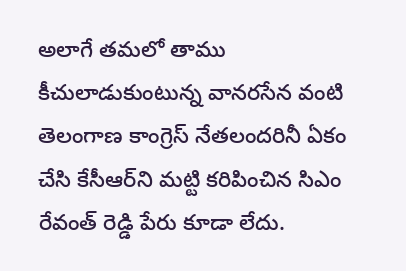అలాగే తమలో తాము కీచులాడుకుంటున్న వానరసేన వంటి తెలంగాణ కాంగ్రెస్‌ నేతలందరినీ ఏకం చేసి కేసీఆర్‌ని మట్టి కరిపించిన సిఎం రేవంత్ రెడ్డి పేరు కూడా లేదు.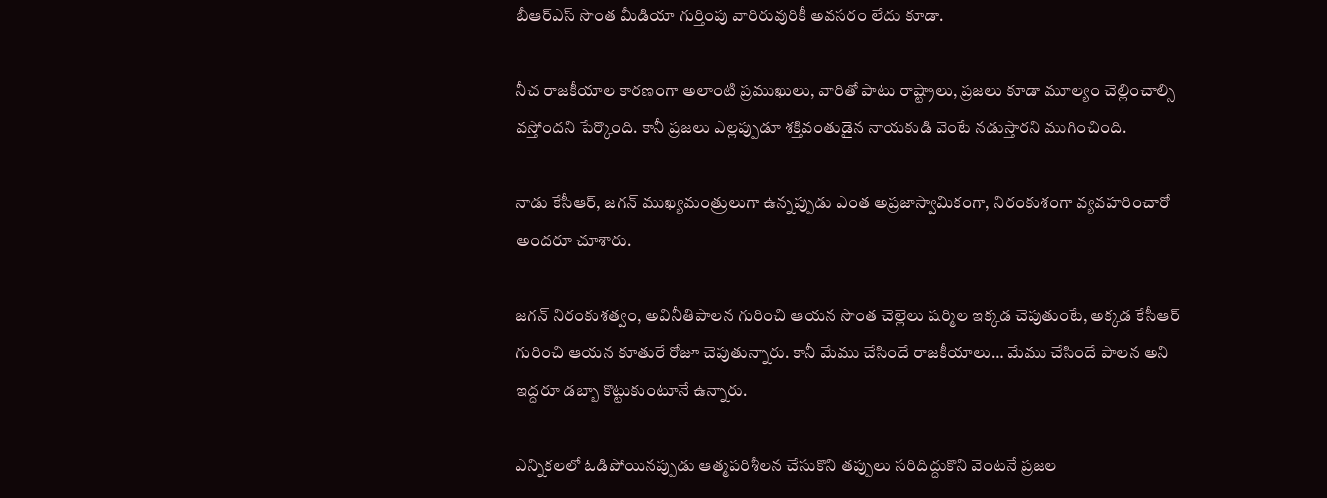బీఆర్ఎస్‌ సొంత మీడియా గుర్తింపు వారిరువురికీ అవసరం లేదు కూడా.

నీచ రాజకీయాల కారణంగా అలాంటి ప్రముఖులు, వారితో పాటు రాష్ట్రాలు, ప్రజలు కూడా మూల్యం చెల్లించాల్సి వస్తోందని పేర్కొంది. కానీ ప్రజలు ఎల్లప్పుడూ శక్తివంతుడైన నాయకుడి వెంటే నడుస్తారని ముగించింది.

నాడు కేసీఆర్‌, జగన్‌ ముఖ్యమంత్రులుగా ఉన్నప్పుడు ఎంత అప్రజాస్వామికంగా, నిరంకుశంగా వ్యవహరించారో అందరూ చూశారు.

జగన్‌ నిరంకుశత్వం, అవినీతిపాలన గురించి ఆయన సొంత చెల్లెలు షర్మిల ఇక్కడ చెపుతుంటే, అక్కడ కేసీఆర్‌ గురించి ఆయన కూతురే రోజూ చెపుతున్నారు. కానీ మేము చేసిందే రాజకీయాలు… మేము చేసిందే పాలన అని ఇద్దరూ డబ్బా కొట్టుకుంటూనే ఉన్నారు.

ఎన్నికలలో ఓడిపోయినప్పుడు ఆత్మపరిశీలన చేసుకొని తప్పులు సరిదిద్దుకొని వెంటనే ప్రజల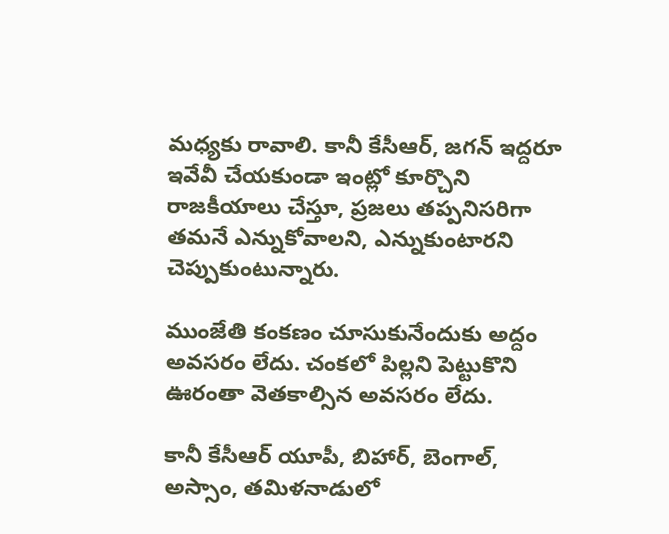మధ్యకు రావాలి. కానీ కేసీఆర్‌, జగన్‌ ఇద్దరూ ఇవేవీ చేయకుండా ఇంట్లో కూర్చొని రాజకీయాలు చేస్తూ, ప్రజలు తప్పనిసరిగా తమనే ఎన్నుకోవాలని, ఎన్నుకుంటారని చెప్పుకుంటున్నారు.

ముంజేతి కంకణం చూసుకునేందుకు అద్దం అవసరం లేదు. చంకలో పిల్లని పెట్టుకొని ఊరంతా వెతకాల్సిన అవసరం లేదు.

కానీ కేసీఆర్‌ యూపీ, బిహార్, బెంగాల్, అస్సాం, తమిళనాడులో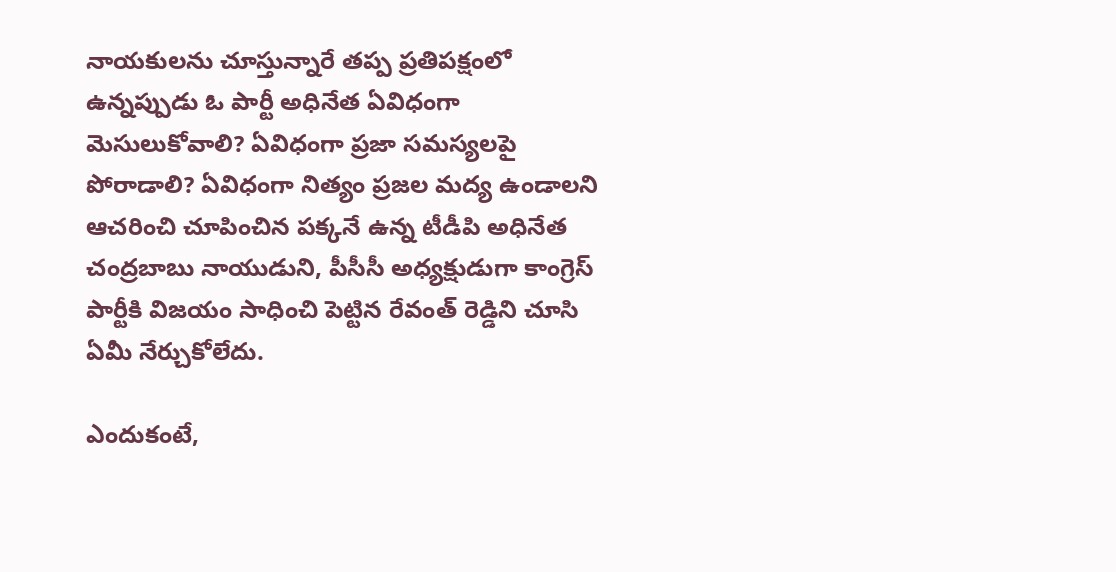నాయకులను చూస్తున్నారే తప్ప ప్రతిపక్షంలో ఉన్నప్పుడు ఓ పార్టీ అధినేత ఏవిధంగా మెసులుకోవాలి? ఏవిధంగా ప్రజా సమస్యలపై పోరాడాలి? ఏవిధంగా నిత్యం ప్రజల మద్య ఉండాలని ఆచరించి చూపించిన పక్కనే ఉన్న టీడీపి అధినేత చంద్రబాబు నాయుడుని, పీసీసీ అధ్యక్షుడుగా కాంగ్రెస్‌ పార్టీకి విజయం సాధించి పెట్టిన రేవంత్ రెడ్డిని చూసి ఏమీ నేర్చుకోలేదు.

ఎందుకంటే,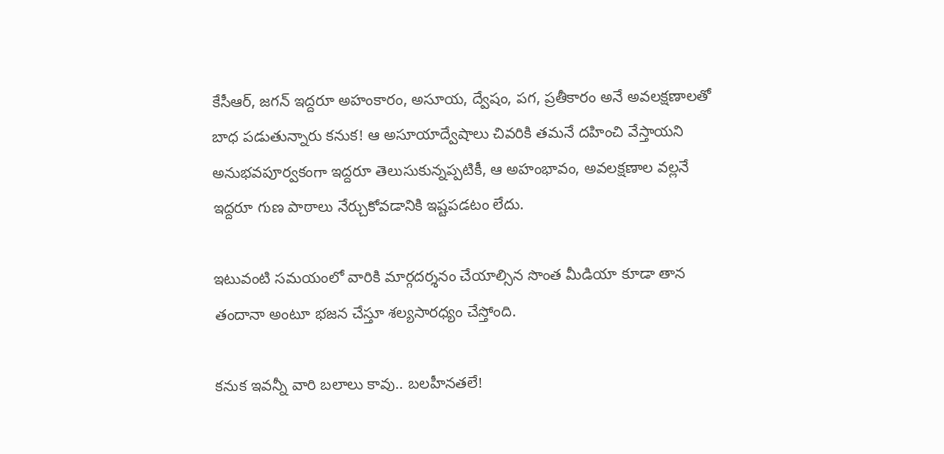కేసీఆర్‌, జగన్‌ ఇద్దరూ అహంకారం, అసూయ, ద్వేషం, పగ, ప్రతీకారం అనే అవలక్షణాలతో బాధ పడుతున్నారు కనుక! ఆ అసూయాద్వేషాలు చివరికి తమనే దహించి వేస్తాయని అనుభవపూర్వకంగా ఇద్దరూ తెలుసుకున్నప్పటికీ, ఆ అహంభావం, అవలక్షణాల వల్లనే ఇద్దరూ గుణ పాఠాలు నేర్చుకోవడానికి ఇష్టపడటం లేదు.

ఇటువంటి సమయంలో వారికి మార్గదర్శనం చేయాల్సిన సొంత మీడియా కూడా తాన తందానా అంటూ భజన చేస్తూ శల్యసారధ్యం చేస్తోంది.

కనుక ఇవన్నీ వారి బలాలు కావు.. బలహీనతలే!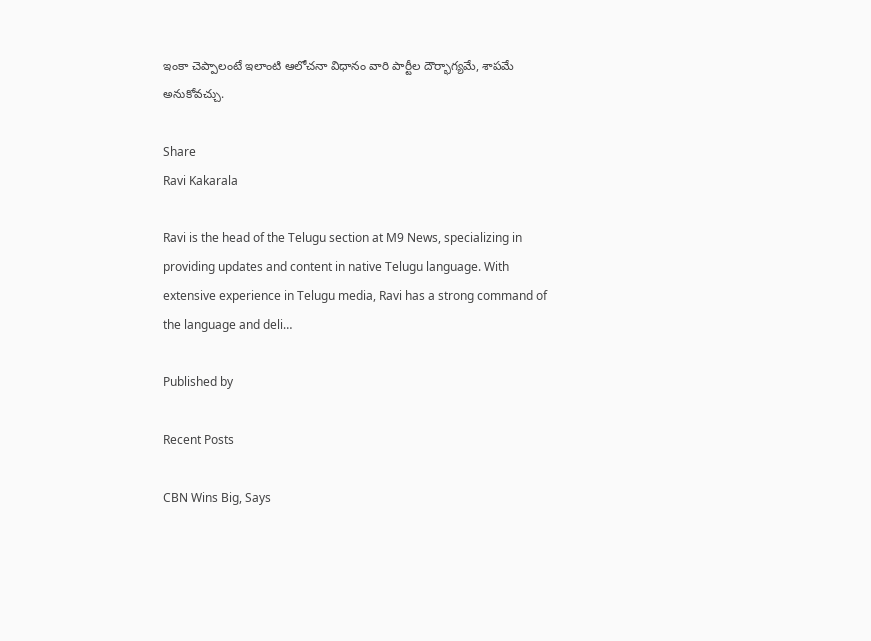ఇంకా చెప్పాలంటే ఇలాంటి ఆలోచనా విధానం వారి పార్టీల దౌర్భాగ్యమే, శాపమే అనుకోవచ్చు.

Share
Ravi Kakarala

Ravi is the head of the Telugu section at M9 News, specializing in providing updates and content in native Telugu language. With extensive experience in Telugu media, Ravi has a strong command of the language and deli…

Published by

Recent Posts

CBN Wins Big, Says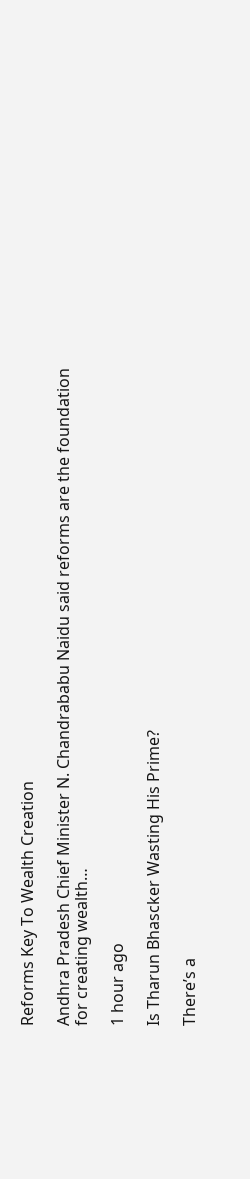Reforms Key To Wealth Creation

Andhra Pradesh Chief Minister N. Chandrababu Naidu said reforms are the foundation for creating wealth…

1 hour ago

Is Tharun Bhascker Wasting His Prime?

There’s a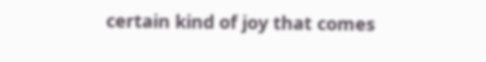certain kind of joy that comes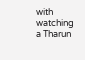with watching a Tharun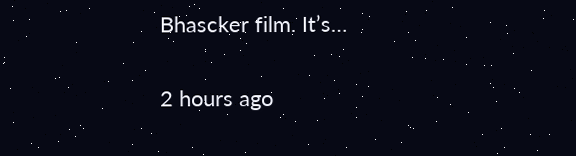Bhascker film. It’s…

2 hours ago